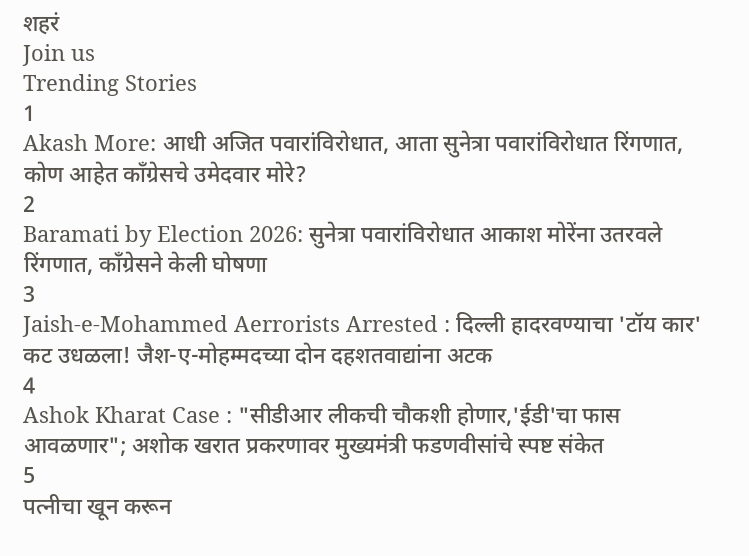शहरं
Join us
Trending Stories
1
Akash More: आधी अजित पवारांविरोधात, आता सुनेत्रा पवारांविरोधात रिंगणात, कोण आहेत काँग्रेसचे उमेदवार मोरे?
2
Baramati by Election 2026: सुनेत्रा पवारांविरोधात आकाश मोरेंना उतरवले रिंगणात, काँग्रेसने केली घोषणा
3
Jaish-e-Mohammed Aerrorists Arrested : दिल्ली हादरवण्याचा 'टॉय कार' कट उधळला! जैश-ए-मोहम्मदच्या दोन दहशतवाद्यांना अटक
4
Ashok Kharat Case : "सीडीआर लीकची चौकशी होणार,'ईडी'चा फास आवळणार"; अशोक खरात प्रकरणावर मुख्यमंत्री फडणवीसांचे स्पष्ट संकेत
5
पत्नीचा खून करून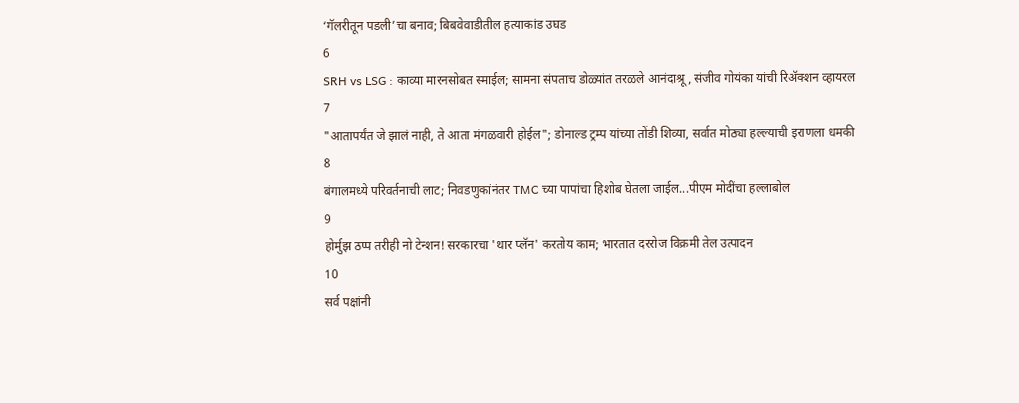‘गॅलरीतून पडली’चा बनाव; बिबवेवाडीतील हत्याकांड उघड
6
SRH vs LSG : काव्या मारनसोबत स्माईल; सामना संपताच डोळ्यांत तरळले आनंदाश्रू, संजीव गोयंका यांची रिॲक्शन व्हायरल
7
"आतापर्यंत जे झालं नाही, ते आता मंगळवारी होईल"; डोनाल्ड ट्रम्प यांच्या तोंडी शिव्या, सर्वात मोठ्या हल्ल्याची इराणला धमकी
8
बंगालमध्ये परिवर्तनाची लाट; निवडणुकांनंतर TMC च्या पापांचा हिशोब घेतला जाईल...पीएम मोदींचा हल्लाबोल
9
होर्मुझ ठप्प तरीही नो टेन्शन! सरकारचा 'थार प्लॅन' करतोय काम; भारतात दररोज विक्रमी तेल उत्पादन
10
सर्व पक्षांनी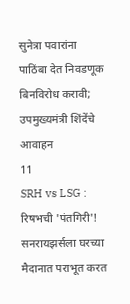सुनेत्रा पवारांना पाठिंबा देत निवडणूक बिनविरोध करावी; उपमुख्यमंत्री शिंदेंचे आवाहन
11
SRH vs LSG : रिषभची 'पंतगिरी'! सनरायझर्सला घरच्या मैदानात पराभूत करत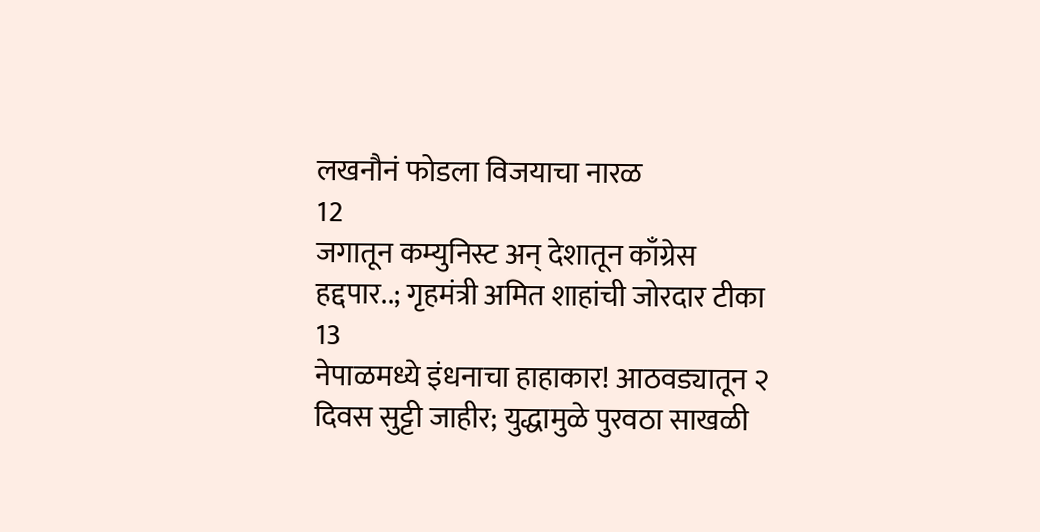लखनौनं फोडला विजयाचा नारळ
12
जगातून कम्युनिस्ट अन् देशातून काँग्रेस हद्दपार..; गृहमंत्री अमित शाहांची जोरदार टीका
13
नेपाळमध्ये इंधनाचा हाहाकार! आठवड्यातून २ दिवस सुट्टी जाहीर; युद्धामुळे पुरवठा साखळी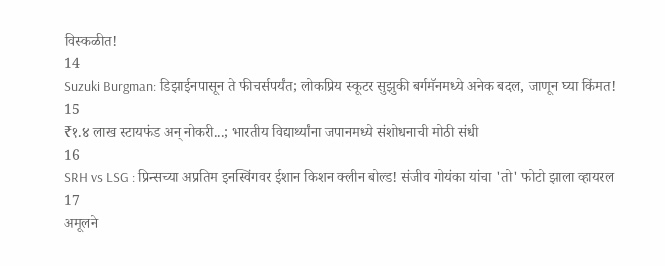विस्कळीत!
14
Suzuki Burgman: डिझाईनपासून ते फीचर्सपर्यंत; लोकप्रिय स्कूटर सुझुकी बर्गमॅनमध्ये अनेक बदल, जाणून घ्या किंमत!
15
₹१.४ लाख स्टायफंड अन् नोकरी...; भारतीय विद्यार्थ्यांना जपानमध्ये संशोधनाची मोठी संधी
16
SRH vs LSG : प्रिन्सच्या अप्रतिम इनस्विंगवर ईशान किशन क्लीन बोल्ड! संजीव गोयंका यांचा 'तो' फोटो झाला व्हायरल
17
अमूलने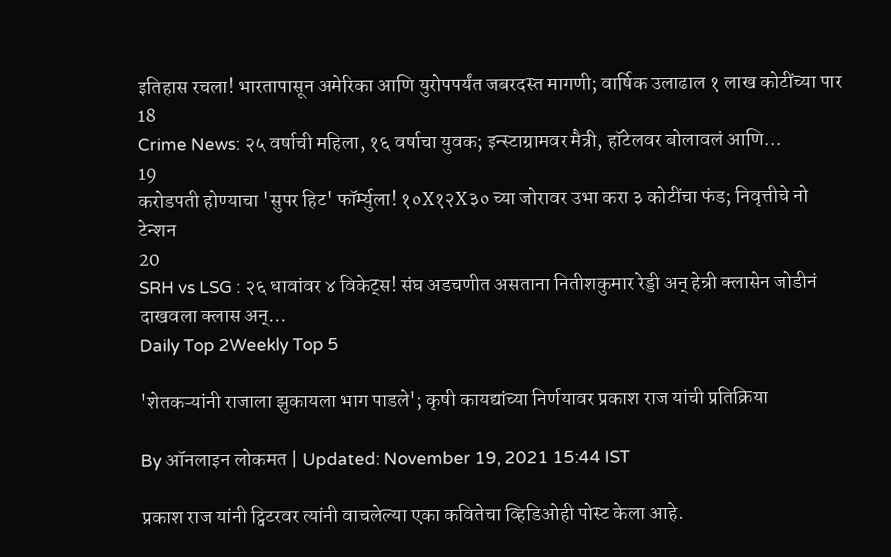इतिहास रचला! भारतापासून अमेरिका आणि युरोपपर्यंत जबरदस्त मागणी; वार्षिक उलाढाल १ लाख कोटींच्या पार
18
Crime News: २५ वर्षाची महिला, १६ वर्षाचा युवक; इन्स्टाग्रामवर मैत्री, हॉटेलवर बोलावलं आणि...
19
करोडपती होण्याचा 'सुपर हिट' फॉर्म्युला! १०X१२X३० च्या जोरावर उभा करा ३ कोटींचा फंड; निवृत्तीचे नो टेन्शन
20
SRH vs LSG : २६ धावांवर ४ विकेट्स! संघ अडचणीत असताना नितीशकुमार रेड्डी अन् हेन्री क्लासेन जोडीनं दाखवला क्लास अन्...
Daily Top 2Weekly Top 5

'शेतकऱ्यांनी राजाला झुकायला भाग पाडले'; कृषी कायद्यांच्या निर्णयावर प्रकाश राज यांची प्रतिक्रिया

By ऑनलाइन लोकमत | Updated: November 19, 2021 15:44 IST

प्रकाश राज यांनी ट्विटरवर त्यांनी वाचलेल्या एका कवितेचा व्हिडिओही पोस्ट केला आहे.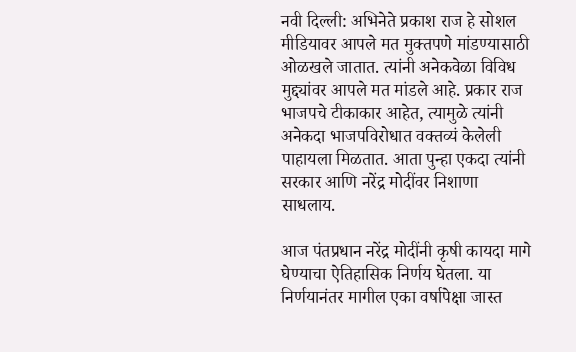नवी दिल्ली: अभिनेते प्रकाश राज हे सोशल मीडियावर आपले मत मुक्तपणे मांडण्यासाठी ओळखले जातात. त्यांनी अनेकवेळा विविध मुद्द्यांवर आपले मत मांडले आहे. प्रकार राज भाजपचे टीकाकार आहेत, त्यामुळे त्यांनी अनेकदा भाजपविरोधात वक्तव्यं केलेली पाहायला मिळतात. आता पुन्हा एकदा त्यांनी सरकार आणि नरेंद्र मोदींवर निशाणा साधलाय.

आज पंतप्रधान नरेंद्र मोदींनी कृषी कायदा मागे घेण्याचा ऐतिहासिक निर्णय घेतला. या निर्णयानंतर मागील एका वर्षापेक्षा जास्त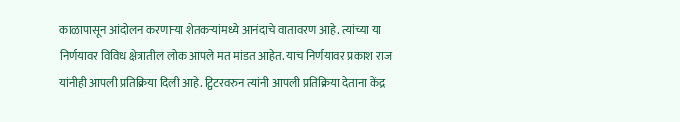काळापासून आंदोलन करणाऱ्या शेतकऱ्यांमध्ये आनंदाचे वातावरण आहे. त्यांच्या या निर्णयावर विविध क्षेत्रातील लोक आपले मत मांडत आहेत. याच निर्णयावर प्रकाश राज यांनीही आपली प्रतिक्रिया दिली आहे. ट्विटरवरुन त्यांनी आपली प्रतिक्रिया देताना केंद्र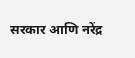सरकार आणि नरेंद्र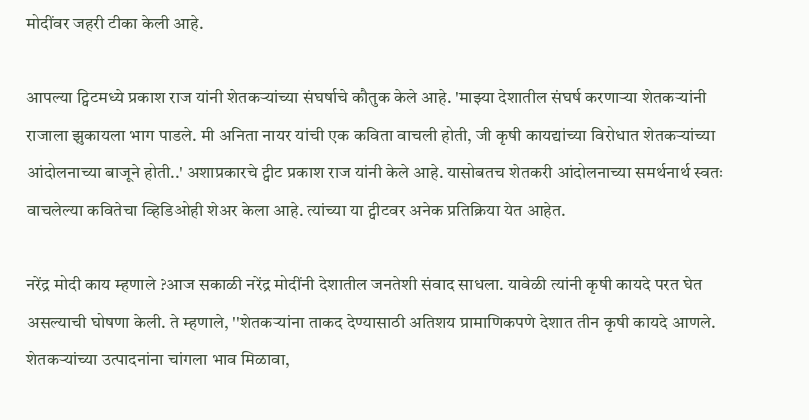मोदींवर जहरी टीका केली आहे.

आपल्या ट्विटमध्ये प्रकाश राज यांनी शेतकऱ्यांच्या संघर्षाचे कौतुक केले आहे. 'माझ्या देशातील संघर्ष करणाऱ्या शेतकऱ्यांनी राजाला झुकायला भाग पाडले. मी अनिता नायर यांची एक कविता वाचली होती, जी कृषी कायद्यांच्या विरोधात शेतकऱ्यांच्या आंदोलनाच्या बाजूने होती..' अशाप्रकारचे ट्वीट प्रकाश राज यांनी केले आहे. यासोबतच शेतकरी आंदोलनाच्या समर्थनार्थ स्वतः वाचलेल्या कवितेचा व्हिडिओही शेअर केला आहे. त्यांच्या या ट्वीटवर अनेक प्रतिक्रिया येत आहेत.

नरेंद्र मोदी काय म्हणाले ?आज सकाळी नरेंद्र मोदींनी देशातील जनतेशी संवाद साधला. यावेळी त्यांनी कृषी कायदे परत घेत असल्याची घोषणा केली. ते म्हणाले, ''शेतकऱ्यांना ताकद देण्यासाठी अतिशय प्रामाणिकपणे देशात तीन कृषी कायदे आणले. शेतकऱ्यांच्या उत्पादनांना चांगला भाव मिळावा,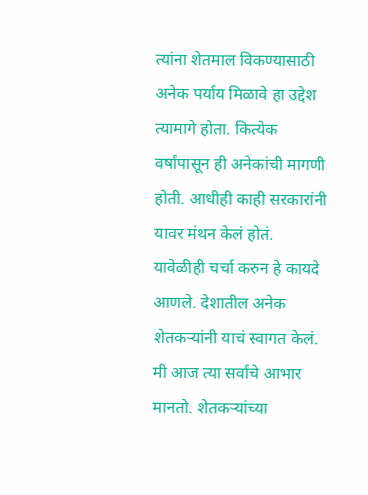त्यांना शेतमाल विकण्यासाठी अनेक पर्याय मिळावे हा उद्देश त्यामागे होता. कित्येक वर्षांपासून ही अनेकांची मागणी होती. आधीही काही सरकारांनी यावर मंथन केलं होतं. यावेळीही चर्चा करुन हे कायदे आणले. देशातील अनेक शेतकऱ्यांनी याचं स्वागत केलं. मी आज त्या सर्वांचे आभार मानतो. शेतकऱ्यांच्या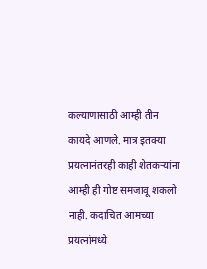कल्याणासाठी आम्ही तीन कायदे आणले. मात्र इतक्या प्रयत्नानंतरही काही शेतकऱ्यांना आम्ही ही गोष्ट समजावू शकलो नाही. कदाचित आमच्या प्रयत्नांमध्ये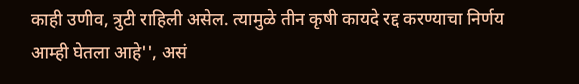काही उणीव, त्रुटी राहिली असेल. त्यामुळे तीन कृषी कायदे रद्द करण्याचा निर्णय आम्ही घेतला आहे'', असं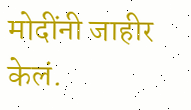मोदींनी जाहीर केलं.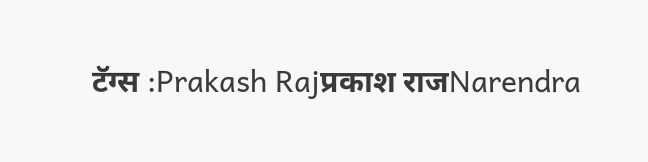टॅग्स :Prakash Rajप्रकाश राजNarendra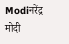Modiनरेंद्र मोदी